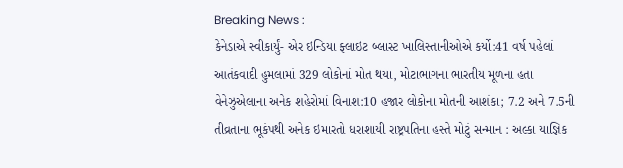Breaking News :
કેનેડાએ સ્વીકાર્યું- એર ઇન્ડિયા ફ્લાઇટ બ્લાસ્ટ ખાલિસ્તાનીઓએ કર્યો:41 વર્ષ પહેલાં આતંકવાદી હુમલામાં 329 લોકોનાં મોત થયા, મોટાભાગના ભારતીય મૂળના હતા વેનેઝુએલાના અનેક શહેરોમાં વિનાશ:10 હજાર લોકોના મોતની આશંકા; 7.2 અને 7.5ની તીવ્રતાના ભૂકંપથી અનેક ઇમારતો ધરાશાયી રાષ્ટ્રપતિના હસ્તે મોટું સન્માન : અલ્કા યાજ્ઞિક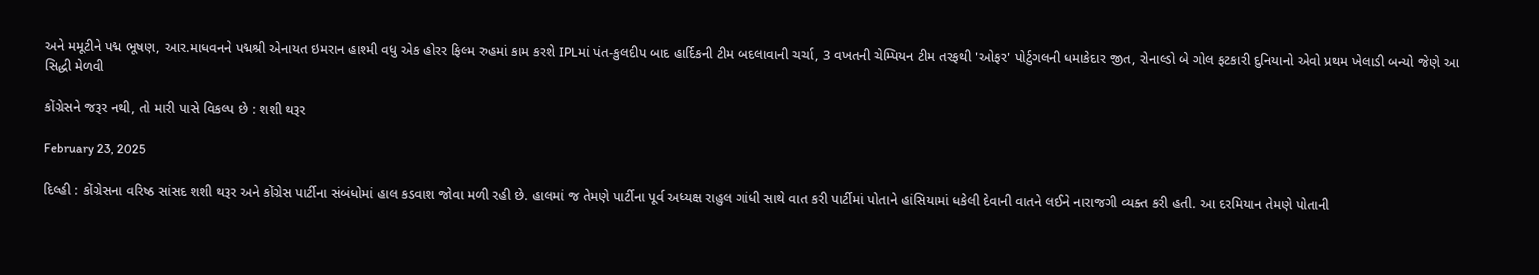અને મમૂટીને પદ્મ ભૂષણ, આર.માધવનને પદ્મશ્રી એનાયત ઇમરાન હાશ્મી વધુ એક હોરર ફિલ્મ રુહમાં કામ કરશે IPLમાં પંત-કુલદીપ બાદ હાર્દિકની ટીમ બદલાવાની ચર્ચા, 3 વખતની ચેમ્પિયન ટીમ તરફથી 'ઓફર' પોર્ટુગલની ધમાકેદાર જીત, રોનાલ્ડો બે ગોલ ફટકારી દુનિયાનો એવો પ્રથમ ખેલાડી બન્યો જેણે આ સિદ્ધી મેળવી

કોંગ્રેસને જરૂર નથી, તો મારી પાસે વિકલ્પ છે : શશી થરૂર

February 23, 2025

દિલ્હી : કોંગ્રેસના વરિષ્ઠ સાંસદ શશી થરૂર અને કોંગ્રેસ પાર્ટીના સંબંધોમાં હાલ કડવાશ જોવા મળી રહી છે. હાલમાં જ તેમણે પાર્ટીના પૂર્વ અધ્યક્ષ રાહુલ ગાંધી સાથે વાત કરી પાર્ટીમાં પોતાને હાંસિયામાં ધકેલી દેવાની વાતને લઈને નારાજગી વ્યક્ત કરી હતી. આ દરમિયાન તેમણે પોતાની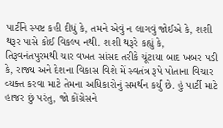પાર્ટીને સ્પષ્ટ કહી દીધું કે, તમને એવું ન લાગવું જોઈએ કે, શશી થરૂર પાસે કોઈ વિકલ્પ નથી. શશી થરૂરે કહ્યું કે, તિરૂવનંતપુરમથી ચાર વખત સાંસદ તરીકે ચૂંટાયા બાદ ખબર પડી કે, રાજ્ય અને દેશના વિકાસ વિશે મેં સ્વતંત્ર રૂપે પોતાના વિચાર વ્યક્ત કરવા માટે તેમના અધિકારોનું સમર્થન કર્યું છે. હું પાર્ટી માટે હાજર છું પરંતુ, જો કોંગ્રેસને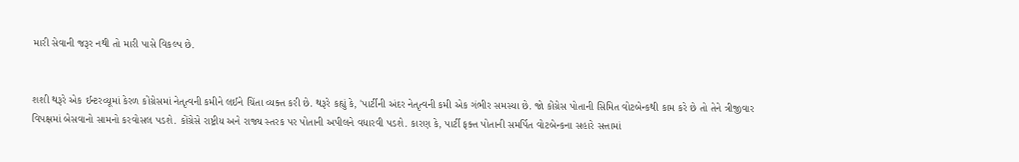મારી સેવાની જરૂર નથી તો મારી પાસે વિકલ્પ છે.


શશી થરૂરે એક ઈન્ટરવ્યૂમાં કેરળ કોંગ્રેસમાં નેતૃત્વની કમીને લઈને ચિંતા વ્યક્ત કરી છે. થરૂરે કહ્યું કે, 'પાર્ટીની અંદર નેતૃત્વની કમી એક ગંભીર સમસ્યા છે. જો કોંગ્રેસ પોતાની સિમિત વોટબેન્કથી કામ કરે છે તો તેને ત્રીજીવાર વિપક્ષમાં બેસવાનો સામનો કરવોસલ પડશે. કોંગ્રેસે રાષ્ટ્રીય અને રાજ્ય સ્તરક પર પોતાની અપીલને વધારવી પડશે. કારણ કે, પાર્ટી ફક્ત પોતાની સમર્પિત વોટબેન્કના સહારે સત્તામાં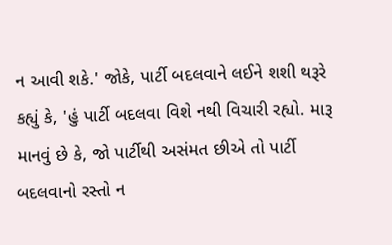ન આવી શકે.' જોકે, પાર્ટી બદલવાને લઈને શશી થરૂરે કહ્યું કે, 'હું પાર્ટી બદલવા વિશે નથી વિચારી રહ્યો. મારૂ માનવું છે કે, જો પાર્ટીથી અસંમત છીએ તો પાર્ટી બદલવાનો રસ્તો ન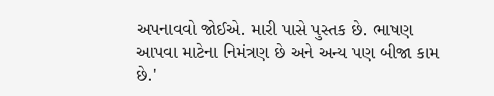અપનાવવો જોઈએ. મારી પાસે પુસ્તક છે. ભાષણ આપવા માટેના નિમંત્રણ છે અને અન્ય પણ બીજા કામ છે.'